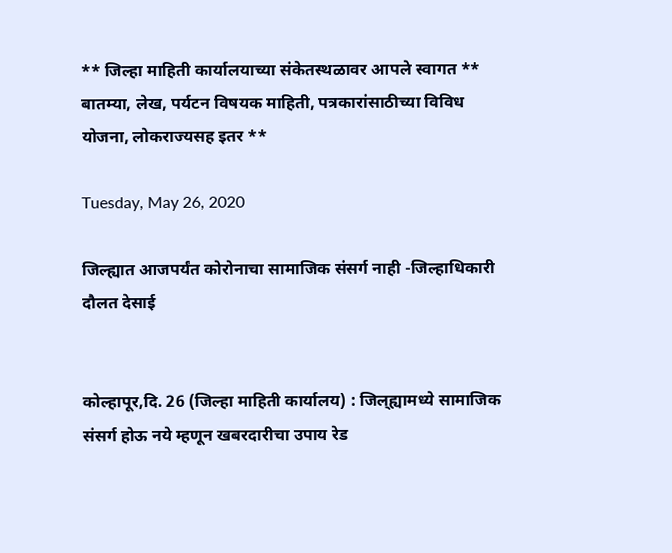** जिल्हा माहिती कार्यालयाच्या संकेतस्थळावर आपले स्वागत ** बातम्या, लेख, पर्यटन विषयक माहिती, पत्रकारांसाठीच्या विविध योजना, लोकराज्यसह इतर **

Tuesday, May 26, 2020

जिल्ह्यात आजपर्यंत कोरोनाचा सामाजिक संसर्ग नाही -जिल्हाधिकारी दौलत देसाई


कोल्हापूर,दि. 26 (जिल्हा माहिती कार्यालय) : जिल्‌ह्यामध्ये सामाजिक संसर्ग होऊ नये म्हणून खबरदारीचा उपाय रेड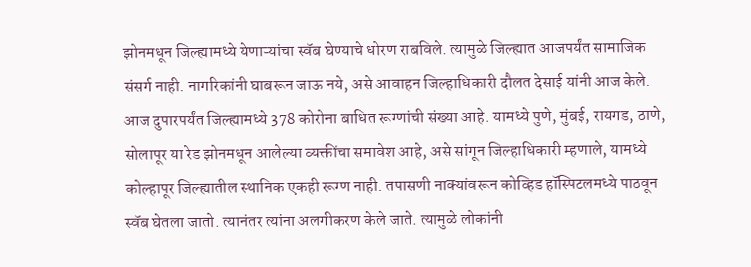झोनमधून जिल्ह्यामध्ये येणाऱ्यांचा स्वॅब घेण्याचे धोरण राबविले. त्यामुळे जिल्ह्यात आजपर्यंत सामाजिक संसर्ग नाही. नागरिकांनी घाबरून जाऊ नये, असे आवाहन जिल्हाधिकारी दौलत देसाई यांनी आज केले.
आज दुपारपर्यंत जिल्ह्यामध्ये 378 कोरोना बाधित रूग्णांची संख्या आहे. यामध्ये पुणे, मुंबई, रायगड, ठाणे, सोलापूर या रेड झोनमधून आलेल्या व्यक्तींचा समावेश आहे, असे सांगून जिल्हाधिकारी म्हणाले, यामध्ये कोल्हापूर जिल्ह्यातील स्थानिक एकही रूग्ण नाही. तपासणी नाक्यांवरून कोव्हिड हॉस्पिटलमध्ये पाठवून स्वॅब घेतला जातो. त्यानंतर त्यांना अलगीकरण केले जाते. त्यामुळे लोकांनी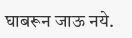घाबरून जाऊ नये.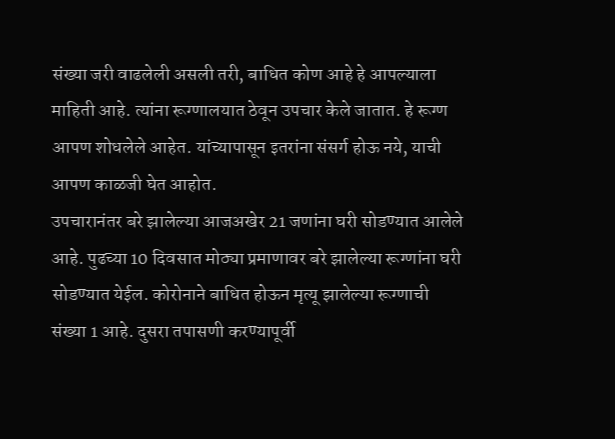संख्या जरी वाढलेली असली तरी, बाधित कोण आहे हे आपल्याला माहिती आहे. त्यांना रूग्णालयात ठेवून उपचार केले जातात. हे रूग्ण आपण शोधलेले आहेत. यांच्यापासून इतरांना संसर्ग होऊ नये, याची आपण काळजी घेत आहोत.
उपचारानंतर बरे झालेल्या आजअखेर 21 जणांना घरी सोडण्यात आलेले आहे. पुढच्या 10 दिवसात मोठ्या प्रमाणावर बरे झालेल्या रूग्णांना घरी सोडण्यात येईल. कोरोनाने बाधित होऊन मृत्यू झालेल्या रूग्णाची संख्या 1 आहे. दुसरा तपासणी करण्यापूर्वी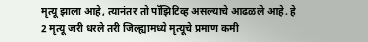मृत्यू झाला आहे, त्यानंतर तो पॉझिटिव्ह असल्याचे आढळले आहे. हे 2 मृत्यू जरी धरले तरी जिल्ह्यामध्ये मृत्यूचे प्रमाण कमी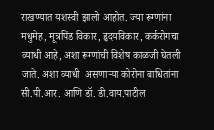राखण्यात यशस्वी झालो आहोत. ज्या रूग्णांना मधुमेह, मूत्रपिंड विकार, हृदयविकार, कर्करोगचा व्याधी आहे, अशा रूग्णांची विशेष काळजी घेतली जाते. अशा व्याधी  असणाऱ्या कोरोना बाधितांना सी.पी.आर. आणि डॉ. डी.वाय.पाटील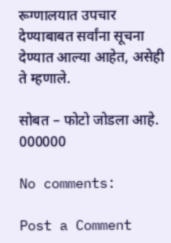रूग्णालयात उपचार देण्याबाबत सर्वांना सूचना देण्यात आल्या आहेत, असेही ते म्हणाले.

सोबत – फोटो जोडला आहे.
000000

No comments:

Post a Comment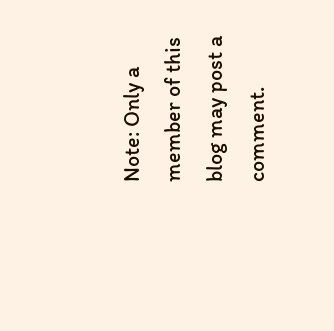Note: Only a member of this blog may post a comment.